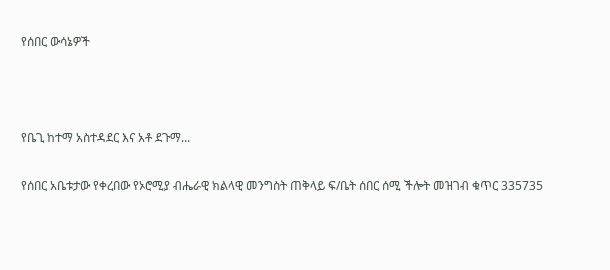የሰበር ውሳኔዎች



የቤጊ ከተማ አስተዳደር እና አቶ ደጉማ...

የሰበር አቤቱታው የቀረበው የኦሮሚያ ብሔራዊ ክልላዊ መንግስት ጠቅላይ ፍ/ቤት ሰበር ሰሚ ችሎት መዝገብ ቁጥር 335735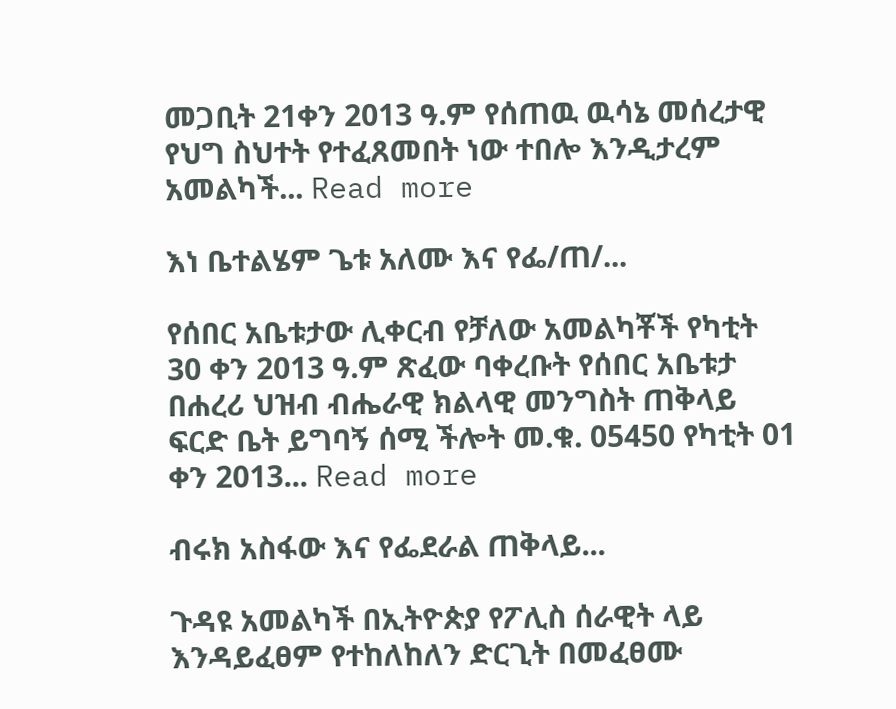መጋቢት 21ቀን 2013 ዓ.ም የሰጠዉ ዉሳኔ መሰረታዊ የህግ ስህተት የተፈጸመበት ነው ተበሎ እንዲታረም አመልካች... Read more

እነ ቤተልሄም ጌቱ አለሙ እና የፌ/ጠ/...

የሰበር አቤቱታው ሊቀርብ የቻለው አመልካቾች የካቲት 30 ቀን 2013 ዓ.ም ጽፈው ባቀረቡት የሰበር አቤቱታ በሐረሪ ህዝብ ብሔራዊ ክልላዊ መንግስት ጠቅላይ ፍርድ ቤት ይግባኝ ሰሚ ችሎት መ.ቁ. 05450 የካቲት 01 ቀን 2013... Read more

ብሩክ አስፋው እና የፌደራል ጠቅላይ...

ጉዳዩ አመልካች በኢትዮጵያ የፖሊስ ሰራዊት ላይ እንዳይፈፀም የተከለከለን ድርጊት በመፈፀሙ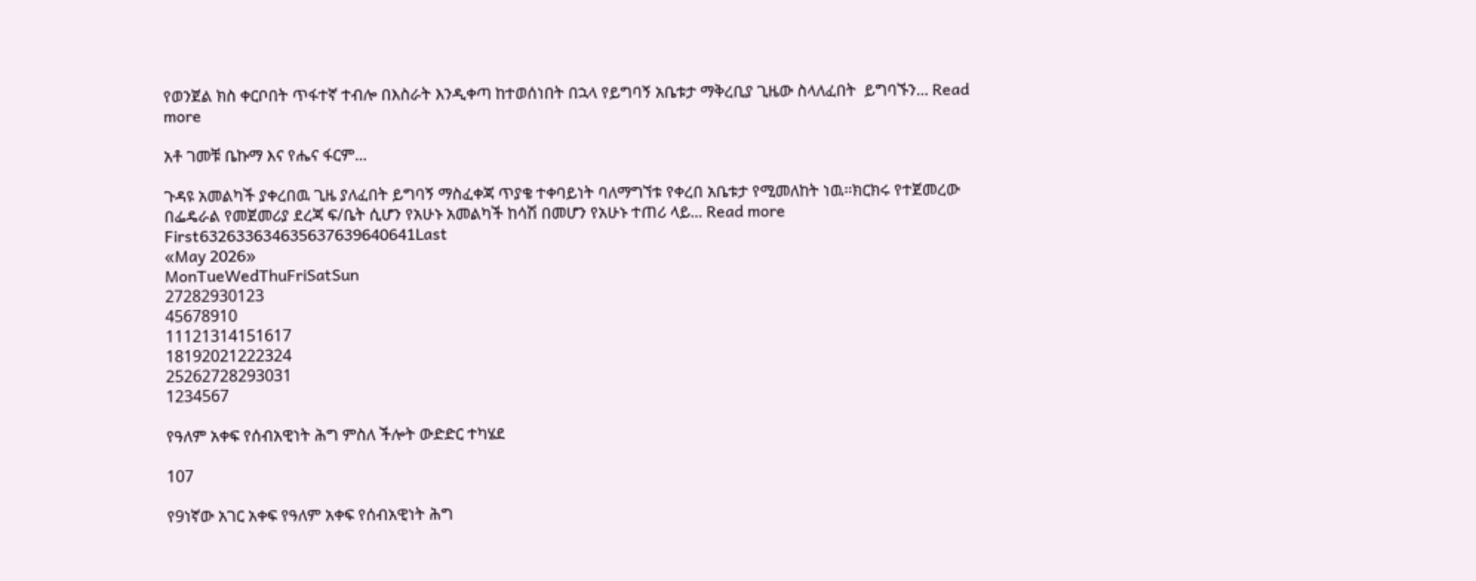የወንጀል ክስ ቀርቦበት ጥፋተኛ ተብሎ በእስራት እንዲቀጣ ከተወሰነበት በኋላ የይግባኝ አቤቱታ ማቅረቢያ ጊዜው ስላለፈበት  ይግባኙን... Read more

አቶ ገመቹ ቤኩማ እና የሔና ፋርም...

ጉዳዩ አመልካች ያቀረበዉ ጊዜ ያለፈበት ይግባኝ ማስፈቀጃ ጥያቄ ተቀባይነት ባለማግኘቱ የቀረበ አቤቱታ የሚመለከት ነዉ፡፡ክርክሩ የተጀመረው በፌዴራል የመጀመሪያ ደረጃ ፍ/ቤት ሲሆን የአሁኑ አመልካች ከሳሽ በመሆን የአሁኑ ተጠሪ ላይ... Read more
First632633634635637639640641Last
«May 2026»
MonTueWedThuFriSatSun
27282930123
45678910
11121314151617
18192021222324
25262728293031
1234567

የዓለም አቀፍ የሰብአዊነት ሕግ ምስለ ችሎት ውድድር ተካሄደ

107

የ9ነኛው አገር አቀፍ የዓለም አቀፍ የሰብአዊነት ሕግ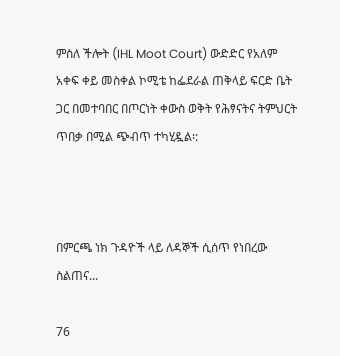ምስለ ችሎት (IHL Moot Court) ውድድር የአለም አቀፍ ቀይ መስቀል ኮሚቴ ከፌደራል ጠቅላይ ፍርድ ቤት ጋር በመተባበር በጦርነት ቀውስ ወቅት የሕፃናትና ትምህርት ጥበቃ በሚል ጭብጥ ተካሂዷል፡:



በምርጫ ነክ ጉዳዮች ላይ ለዳኞች ሲሰጥ የነበረው ስልጠና...

76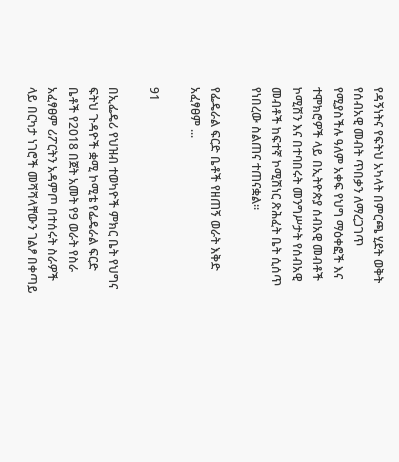የዳኝነትና የፍትህ አካላት በምርጫ ሂደት ወቅት የሰብአዊ መብት ጥበቃን ለማረጋገጥ የሚያስችሉ ዓለም አቀፍ የህግ ማዕቀፎች እና ተሞክሮዎች ላይ በኢትዮጵያ ሰብአዊ መብቶች ኮሚሽን እና በተባበሩት መንግሥታት የሰብአዊ መብቶች ከፍተኛ ኮሚሽነር ጽሕፈት ቤት ሲሰጥ የነበረው ስልጠና ተጠናቋል።

የፌዴራል ፍርድ ቤቶች የዘጠኝ ወራት እቅድ አፈፃፀም ...

91

በኢፌዴሪ የህዝብ ተወካዮች ምክር ቤት የህግና ፍትህ ጉዳዮች ቋሚ ኮሚቴ የፌዴራል ፍርድ ቤቶች የ2018 በጀት አመት የ9 ወራት የስራ አፈፃፀም ሪፖርትን አዳምጦ በተሰሩት ስራዎች ላይ በርካታ ነገሮች መሻሻላቸውን ገልፆ በቀጣይ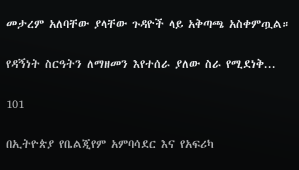መታረም አለባቸው ያላቸው ጉዳዮች ላይ አቅጣጫ አስቀምጧል።

የዳኝነት ስርዓትን ለማዘመን እየተሰራ ያለው ስራ የሚደነቅ...

101

በኢትዮጵያ የቤልጂየም አምባሳደር እና የአፍሪካ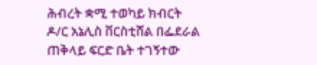ሕብረት ቋሚ ተወካይ ክብርት ዶ/ር አኔሊስ ቨርስቲሸል በፌደራል ጠቅላይ ፍርድ ቤት ተገኝተው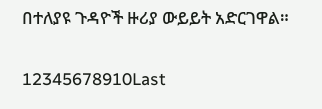በተለያዩ ጉዳዮች ዙሪያ ውይይት አድርገዋል።

12345678910Last